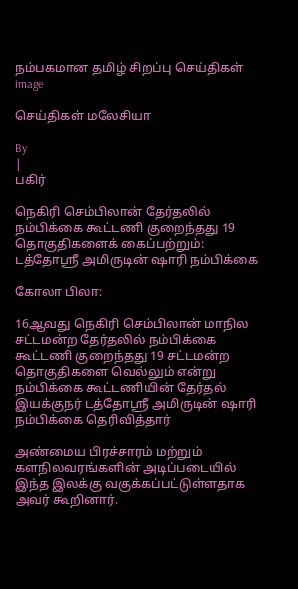நம்பகமான தமிழ் சிறப்பு செய்திகள்
image

செய்திகள் மலேசியா

By
|
பகிர்

நெகிரி செம்பிலான் தேர்தலில் நம்பிக்கை கூட்டணி குறைந்தது 19 தொகுதிகளைக் கைப்பற்றும்: டத்தோஶ்ரீ அமிருடின் ஷாரி நம்பிக்கை

கோலா பிலா:

16ஆவது நெகிரி செம்பிலான் மாநில சட்டமன்ற தேர்தலில் நம்பிக்கை கூட்டணி குறைந்தது 19 சட்டமன்ற தொகுதிகளை வெல்லும் என்று நம்பிக்கை கூட்டணியின் தேர்தல் இயக்குநர் டத்தோஶ்ரீ அமிருடின் ஷாரி நம்பிக்கை தெரிவித்தார்

அண்மைய பிரச்சாரம் மற்றும் களநிலவரங்களின் அடிப்படையில் இந்த இலக்கு வகுக்கப்பட்டுள்ளதாக அவர் கூறினார்.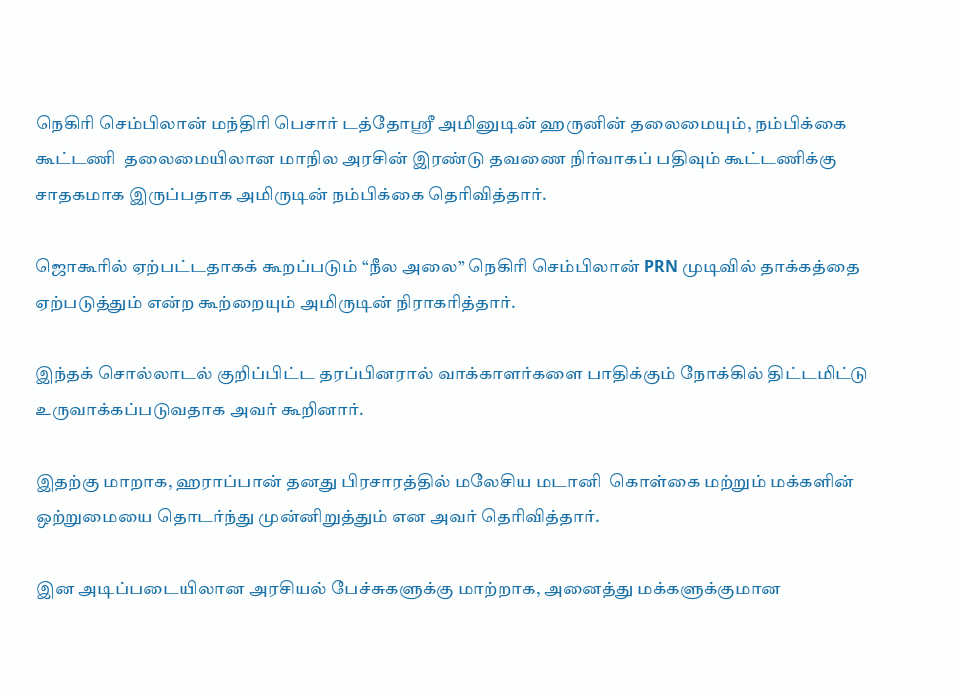நெகிரி செம்பிலான் மந்திரி பெசார் டத்தோஸ்ரீ அமினுடின் ஹருனின் தலைமையும், நம்பிக்கை கூட்டணி  தலைமையிலான மாநில அரசின் இரண்டு தவணை நிர்வாகப் பதிவும் கூட்டணிக்கு சாதகமாக இருப்பதாக அமிருடின் நம்பிக்கை தெரிவித்தார்.

ஜொகூரில் ஏற்பட்டதாகக் கூறப்படும் “நீல அலை” நெகிரி செம்பிலான் PRN முடிவில் தாக்கத்தை ஏற்படுத்தும் என்ற கூற்றையும் அமிருடின் நிராகரித்தார்.

இந்தக் சொல்லாடல் குறிப்பிட்ட தரப்பினரால் வாக்காளர்களை பாதிக்கும் நோக்கில் திட்டமிட்டு உருவாக்கப்படுவதாக அவர் கூறினார்.

இதற்கு மாறாக, ஹராப்பான் தனது பிரசாரத்தில் மலேசிய மடானி  கொள்கை மற்றும் மக்களின் ஒற்றுமையை தொடர்ந்து முன்னிறுத்தும் என அவர் தெரிவித்தார்.

இன அடிப்படையிலான அரசியல் பேச்சுகளுக்கு மாற்றாக, அனைத்து மக்களுக்குமான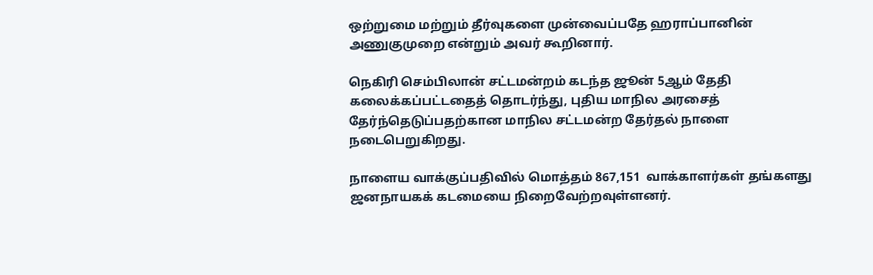ஒற்றுமை மற்றும் தீர்வுகளை முன்வைப்பதே ஹராப்பானின் அணுகுமுறை என்றும் அவர் கூறினார்.

நெகிரி செம்பிலான் சட்டமன்றம் கடந்த ஜூன் 5ஆம் தேதி கலைக்கப்பட்டதைத் தொடர்ந்து, புதிய மாநில அரசைத் தேர்ந்தெடுப்பதற்கான மாநில சட்டமன்ற தேர்தல் நாளை நடைபெறுகிறது.

நாளைய வாக்குப்பதிவில் மொத்தம் 867,151  வாக்காளர்கள் தங்களது ஜனநாயகக் கடமையை நிறைவேற்றவுள்ளனர்.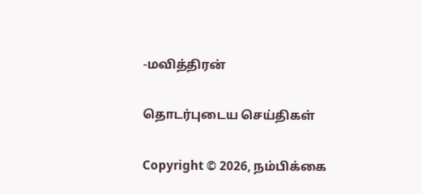-மவித்திரன்

தொடர்புடைய செய்திகள்

Copyright © 2026, நம்பிக்கை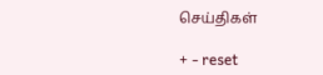செய்திகள்

+ - reset